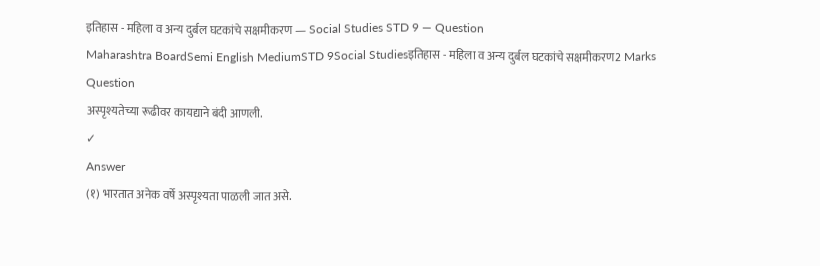इतिहास - महिला व अन्य दुर्बल घटकांचे सक्षमीकरण — Social Studies STD 9 — Question
Maharashtra BoardSemi English MediumSTD 9Social Studiesइतिहास - महिला व अन्य दुर्बल घटकांचे सक्षमीकरण2 Marks
Question
अस्पृश्यतेच्या रूढीवर कायद्याने बंदी आणली.
✓
Answer
(१) भारतात अनेक वर्षे अस्पृश्यता पाळली जात असे.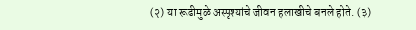(२) या रूढीमुळे अस्पृश्यांचे जीवन हलाखीचे बनले होते. (३)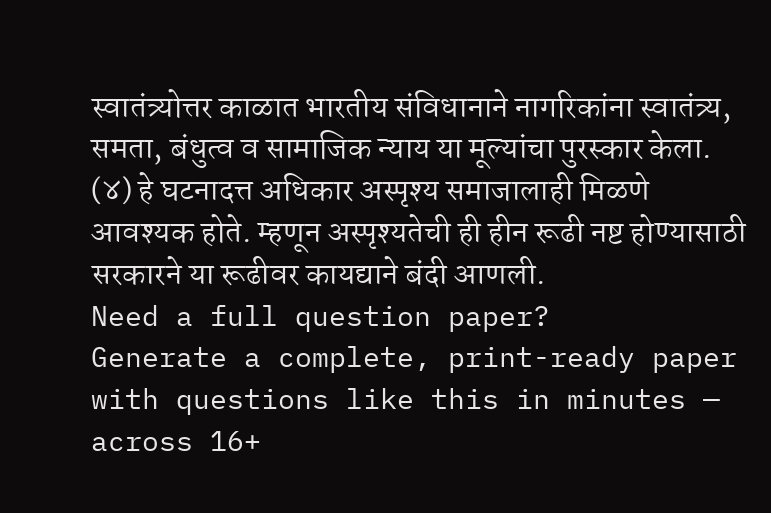स्वातंत्र्योत्तर काळात भारतीय संविधानाने नागरिकांना स्वातंत्र्य, समता, बंधुत्व व सामाजिक न्याय या मूल्यांचा पुरस्कार केला. (४) हे घटनादत्त अधिकार अस्पृश्य समाजालाही मिळणे आवश्यक होते. म्हणून अस्पृश्यतेची ही हीन रूढी नष्ट होण्यासाठी सरकारने या रूढीवर कायद्याने बंदी आणली.
Need a full question paper?
Generate a complete, print-ready paper with questions like this in minutes — across 16+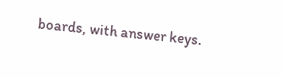boards, with answer keys.